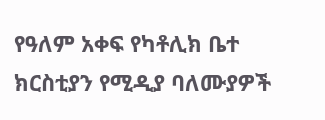የዓለም አቀፍ የካቶሊክ ቤተ ክርስቲያን የሚዲያ ባለሙያዎች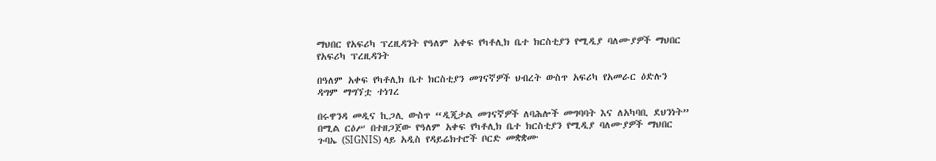ማህበር የአፍሪካ ፕረዚዳንት የዓለም አቀፍ የካቶሊክ ቤተ ክርስቲያን የሚዲያ ባለሙያዎች ማህበር የአፍሪካ ፕረዚዳንት

በዓለም አቀፍ የካቶሊክ ቤተ ክርስቲያን መገናኛዎች ህብረት ውስጥ አፍሪካ የአመራር ዕድሉን ዳግም ማግኘቷ ተነገረ

በሩዋንዳ መዲና ኪጋሊ ውስጥ “ዲጂታል መገናኛዎች ለባሕሎች መግባባት እና ለአካባቢ ደህንነት” በሚል ርዕሥ በተዘጋጀው የዓለም አቀፍ የካቶሊክ ቤተ ክርስቲያን የሚዲያ ባለሙያዎች ማህበር ጉባኤ (SIGNIS) ላይ አዲስ የዳይሬክተሮች ቦርድ መቋቋሙ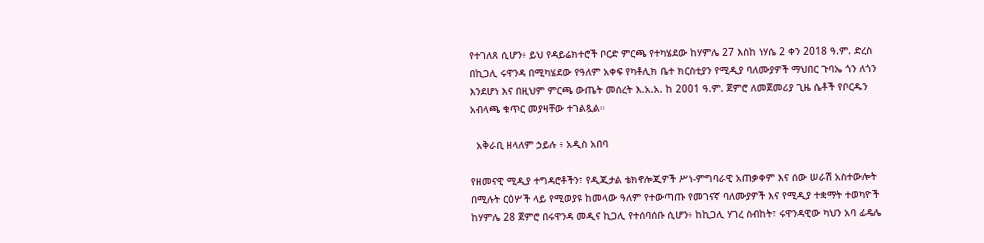የተገለጸ ሲሆን፥ ይህ የዳይሬክተሮች ቦርድ ምርጫ የተካሄደው ከሃምሌ 27 እስከ ነሃሴ 2 ቀን 2018 ዓ.ም. ድረስ በኪጋሊ ሩዋንዳ በሚካሄደው የዓለም አቀፍ የካቶሊክ ቤተ ክርስቲያን የሚዲያ ባለሙያዎች ማህበር ጉባኤ ጎን ለጎን እንደሆነ እና በዚህም ምርጫ ውጤት መሰረት እ.አ.አ. ከ 2001 ዓ.ም. ጀምሮ ለመጀመሪያ ጊዜ ሴቶች የቦርዱን አብላጫ ቁጥር መያዛቸው ተገልጿል።

  አቅራቢ ዘላለም ኃይሉ ፥ አዲስ አበባ

የዘመናዊ ሚዲያ ተግዳሮቶችን፣ የዲጂታል ቴክኖሎጂዎች ሥነ-ምግባራዊ አጠቃቀም እና ሰው ሠራሽ አስተውሎት በሚሉት ርዕሦች ላይ የሚወያዩ ከመላው ዓለም የተውጣጡ የመገናኛ ባለሙያዎች እና የሚዲያ ተቋማት ተወካዮች ከሃምሌ 28 ጀምሮ በሩዋንዳ መዲና ኪጋሊ የተሰባሰቡ ሲሆን፥ ከኪጋሊ ሃገረ ስብከት፣ ሩዋንዳዊው ካህን አባ ፊዴሌ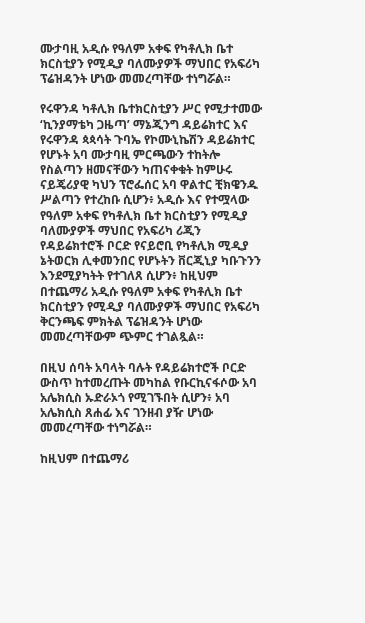ሙታባዚ አዲሱ የዓለም አቀፍ የካቶሊክ ቤተ ክርስቲያን የሚዲያ ባለሙያዎች ማህበር የአፍሪካ ፕሬዝዳንት ሆነው መመረጣቸው ተነግሯል።

የሩዋንዳ ካቶሊክ ቤተክርስቲያን ሥር የሚታተመው ‘ኪንያማቴካ ጋዜጣ’ ማኔጂንግ ዳይሬክተር እና የሩዋንዳ ጳጳሳት ጉባኤ የኮሙኒኬሽን ዳይሬክተር የሆኑት አባ ሙታባዚ ምርጫውን ተከትሎ የስልጣን ዘመናቸውን ካጠናቀቁት ከምሁሩ ናይጄሪያዊ ካህን ፕሮፌሰር አባ ዋልተር ቺክዌንዱ ሥልጣን የተረከቡ ሲሆን፥ አዲሱ እና የተሟላው የዓለም አቀፍ የካቶሊክ ቤተ ክርስቲያን የሚዲያ ባለሙያዎች ማህበር የአፍሪካ ሪጂን የዳይሬክተሮች ቦርድ የናይሮቢ የካቶሊክ ሚዲያ ኔትወርክ ሊቀመንበር የሆኑትን ቨርጂኒያ ካቡጉንን እንደሚያካትት የተገለጸ ሲሆን፥ ከዚህም በተጨማሪ አዲሱ የዓለም አቀፍ የካቶሊክ ቤተ ክርስቲያን የሚዲያ ባለሙያዎች ማህበር የአፍሪካ ቅርንጫፍ ምክትል ፕሬዝዳንት ሆነው መመረጣቸውም ጭምር ተገልጿል።

በዚህ ሰባት አባላት ባሉት የዳይሬክተሮች ቦርድ ውስጥ ከተመረጡት መካከል የቡርኪናፋሶው አባ አሌክሲስ ኡድራኦጎ የሚገኙበት ሲሆን፥ አባ አሌክሲስ ጸሐፊ እና ገንዘብ ያዥ ሆነው መመረጣቸው ተነግሯል።

ከዚህም በተጨማሪ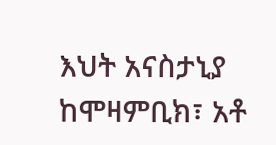እህት አናስታኒያ ከሞዛምቢክ፣ አቶ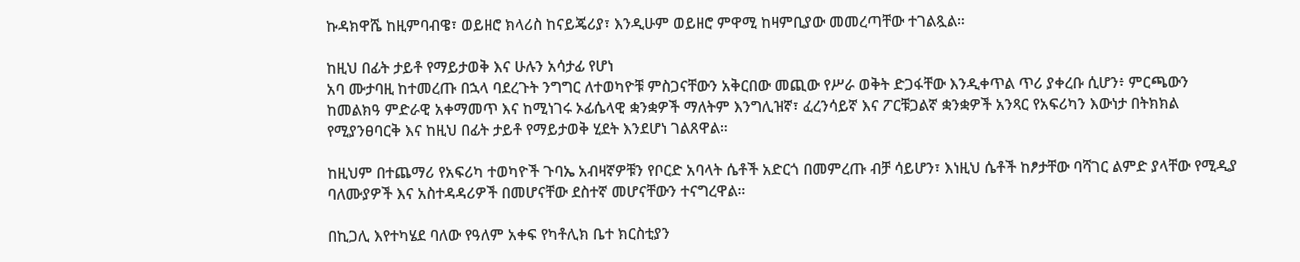ኩዳክዋሼ ከዚምባብዌ፣ ወይዘሮ ክላሪስ ከናይጄሪያ፣ እንዲሁም ወይዘሮ ምዋሚ ከዛምቢያው መመረጣቸው ተገልጿል።

ከዚህ በፊት ታይቶ የማይታወቅ እና ሁሉን አሳታፊ የሆነ
አባ ሙታባዚ ከተመረጡ በኋላ ባደረጉት ንግግር ለተወካዮቹ ምስጋናቸውን አቅርበው መጪው የሥራ ወቅት ድጋፋቸው እንዲቀጥል ጥሪ ያቀረቡ ሲሆን፥ ምርጫውን ከመልክዓ ምድራዊ አቀማመጥ እና ከሚነገሩ ኦፊሴላዊ ቋንቋዎች ማለትም እንግሊዝኛ፣ ፈረንሳይኛ እና ፖርቹጋልኛ ቋንቋዎች አንጻር የአፍሪካን እውነታ በትክክል የሚያንፀባርቅ እና ከዚህ በፊት ታይቶ የማይታወቅ ሂደት እንደሆነ ገልጸዋል።

ከዚህም በተጨማሪ የአፍሪካ ተወካዮች ጉባኤ አብዛኛዎቹን የቦርድ አባላት ሴቶች አድርጎ በመምረጡ ብቻ ሳይሆን፣ እነዚህ ሴቶች ከፆታቸው ባሻገር ልምድ ያላቸው የሚዲያ ባለሙያዎች እና አስተዳዳሪዎች በመሆናቸው ደስተኛ መሆናቸውን ተናግረዋል።

በኪጋሊ እየተካሄደ ባለው የዓለም አቀፍ የካቶሊክ ቤተ ክርስቲያን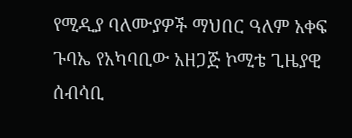የሚዲያ ባለሙያዎች ማህበር ዓለም አቀፍ ጉባኤ የአካባቢው አዘጋጅ ኮሚቴ ጊዜያዊ ሰብሳቢ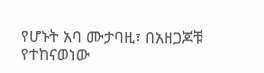የሆኑት አባ ሙታባዚ፣ በአዘጋጆቹ የተከናወነው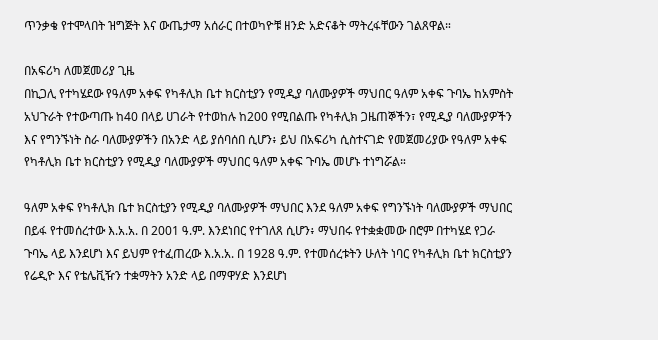ጥንቃቄ የተሞላበት ዝግጅት እና ውጤታማ አሰራር በተወካዮቹ ዘንድ አድናቆት ማትረፋቸውን ገልጸዋል።

በአፍሪካ ለመጀመሪያ ጊዜ
በኪጋሊ የተካሄደው የዓለም አቀፍ የካቶሊክ ቤተ ክርስቲያን የሚዲያ ባለሙያዎች ማህበር ዓለም አቀፍ ጉባኤ ከአምስት አህጉራት የተውጣጡ ከ40 በላይ ሀገራት የተወከሉ ከ200 የሚበልጡ የካቶሊክ ጋዜጠኞችን፣ የሚዲያ ባለሙያዎችን እና የግንኙነት ስራ ባለሙያዎችን በአንድ ላይ ያሰባሰበ ሲሆን፥ ይህ በአፍሪካ ሲስተናገድ የመጀመሪያው የዓለም አቀፍ የካቶሊክ ቤተ ክርስቲያን የሚዲያ ባለሙያዎች ማህበር ዓለም አቀፍ ጉባኤ መሆኑ ተነግሯል።

ዓለም አቀፍ የካቶሊክ ቤተ ክርስቲያን የሚዲያ ባለሙያዎች ማህበር እንደ ዓለም አቀፍ የግንኙነት ባለሙያዎች ማህበር በይፋ የተመሰረተው እ.አ.አ. በ 2001 ዓ.ም. እንደነበር የተገለጸ ሲሆን፥ ማህበሩ የተቋቋመው በሮም በተካሄደ የጋራ ጉባኤ ላይ እንደሆነ እና ይህም የተፈጠረው እ.አ.አ. በ 1928 ዓ.ም. የተመሰረቱትን ሁለት ነባር የካቶሊክ ቤተ ክርስቲያን የሬዲዮ እና የቴሌቪዥን ተቋማትን አንድ ላይ በማዋሃድ እንደሆነ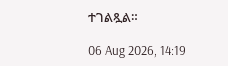ተገልጿል።

06 Aug 2026, 14:19